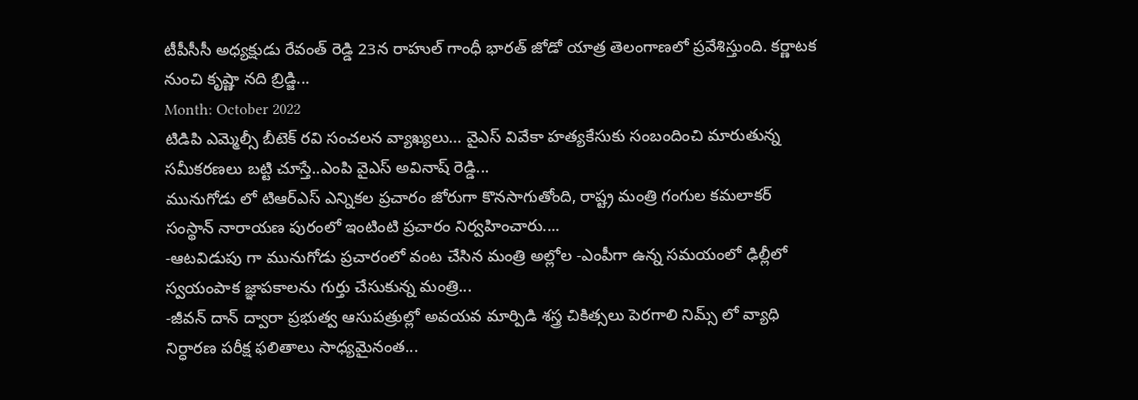టీపీసీసీ అధ్యక్షుడు రేవంత్ రెడ్డి 23న రాహుల్ గాంధీ భారత్ జోడో యాత్ర తెలంగాణలో ప్రవేశిస్తుంది. కర్ణాటక నుంచి కృష్ణా నది బ్రిడ్జి...
Month: October 2022
టిడిపి ఎమ్మెల్సీ బీటెక్ రవి సంచలన వ్యాఖ్యలు… వైఎస్ వివేకా హత్యకేసుకు సంబందించి మారుతున్న సమీకరణలు బట్టి చూస్తే..ఎంపి వైఎస్ అవినాష్ రెడ్డి...
మునుగోడు లో టిఆర్ఎస్ ఎన్నికల ప్రచారం జోరుగా కొనసాగుతోంది, రాష్ట్ర మంత్రి గంగుల కమలాకర్ సంస్థాన్ నారాయణ పురంలో ఇంటింటి ప్రచారం నిర్వహించారు....
-ఆటవిడుపు గా మునుగోడు ప్రచారంలో వంట చేసిన మంత్రి అల్లోల -ఎంపీగా ఉన్న సమయంలో ఢిల్లీలో స్వయంపాక జ్ఞాపకాలను గుర్తు చేసుకున్న మంత్రి...
-జీవన్ దాన్ ద్వారా ప్రభుత్వ ఆసుపత్రుల్లో అవయవ మార్పిడి శస్త్ర చికిత్సలు పెరగాలి నిమ్స్ లో వ్యాధి నిర్ధారణ పరీక్ష ఫలితాలు సాధ్యమైనంత...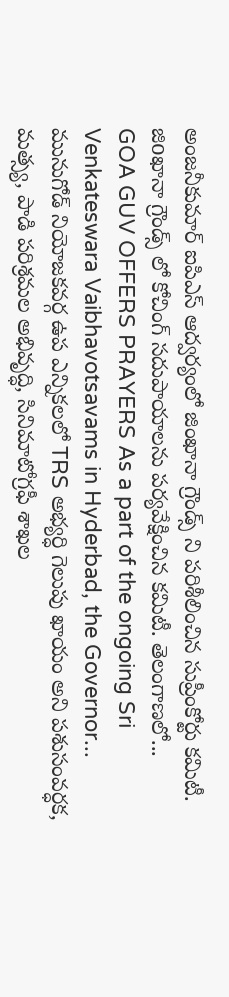అంజనీకుమార్ ఐపిఎస్ ఆద్వర్యంలో జింఖానా గ్రౌండ్స్ ని పరిశీలించిన సుప్రీంకోర్టు కమిటీ. జిoఖానా గ్రౌండ్స్ లో కోచింగ్ సదుపాయాలను పర్యవేక్షించిన కమిటీ. తెలంగాణలో...
GOA GUV OFFERS PRAYERS As a part of the ongoing Sri Venkateswara Vaibhavotsavams in Hyderbad, the Governor...
మునుగోడ్ నియోజకవర్గ ఉప ఎన్నికలలో TRS అభ్యర్ధి గెలుపు ఖాయం అని పశుసంవర్ధక, మత్స్య, పాడి పరిశ్రమల అభివృద్ధి, సినిమాటోగ్రఫీ శాఖల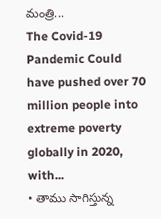మంత్రి...
The Covid-19 Pandemic Could have pushed over 70 million people into extreme poverty globally in 2020, with...
• తాము సాగిస్తున్న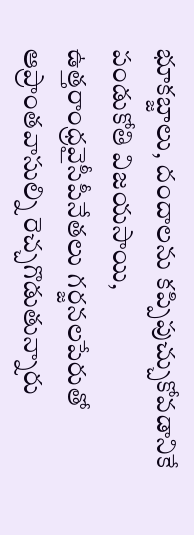భూకబ్జాలు, దందాలను కప్పిపుచ్చుకోవడానికే పండుకోతి విజయసాయి, ఉత్తరాంధ్రవైసీపీనేతలు గర్జనలపేరుతో ఆప్రాంతవాసుల్ని రెచ్చగొడుతున్నారు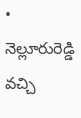• నెల్లూరురెడ్డి వచ్చి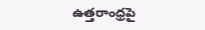ఉత్తరాంధ్రపై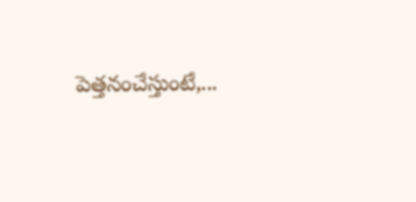పెత్తనంచేస్తుంటే,...